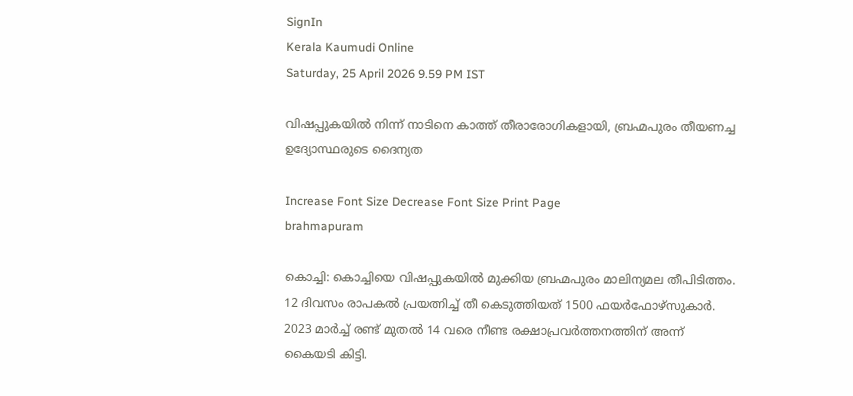SignIn
Kerala Kaumudi Online
Saturday, 25 April 2026 9.59 PM IST

വിഷപ്പുകയിൽ നിന്ന് നാടിനെ കാത്ത് തീരാരോഗികളായി, ബ്രഹ്മപുരം തീയണച്ച ഉദ്യോസ്ഥരുടെ ദൈന്യത

Increase Font Size Decrease Font Size Print Page
brahmapuram

കൊച്ചി: കൊച്ചിയെ വിഷപ്പുകയിൽ മുക്കിയ ബ്രഹ്മപുരം മാലിന്യമല തീപിടിത്തം. 12 ദിവസം രാപകൽ പ്രയത്നിച്ച് തീ കെടുത്തിയത് 1500 ഫയർഫോഴ്‌സുകാർ. 2023 മാർച്ച് രണ്ട് മുതൽ 14 വരെ നീണ്ട രക്ഷാപ്രവർത്തനത്തിന് അന്ന് കൈയടി കിട്ടി.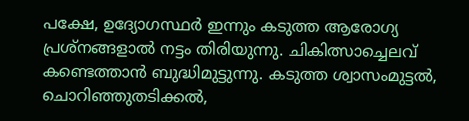പക്ഷേ, ഉദ്യോഗസ്ഥർ ഇന്നും കടുത്ത ആരോഗ്യ പ്രശ്‌നങ്ങളാൽ നട്ടം തിരിയുന്നു. ചികിത്സാച്ചെലവ് കണ്ടെത്താൻ ബുദ്ധിമുട്ടുന്നു. കടുത്ത ശ്വാസംമുട്ടൽ, ചൊറിഞ്ഞുതടിക്കൽ,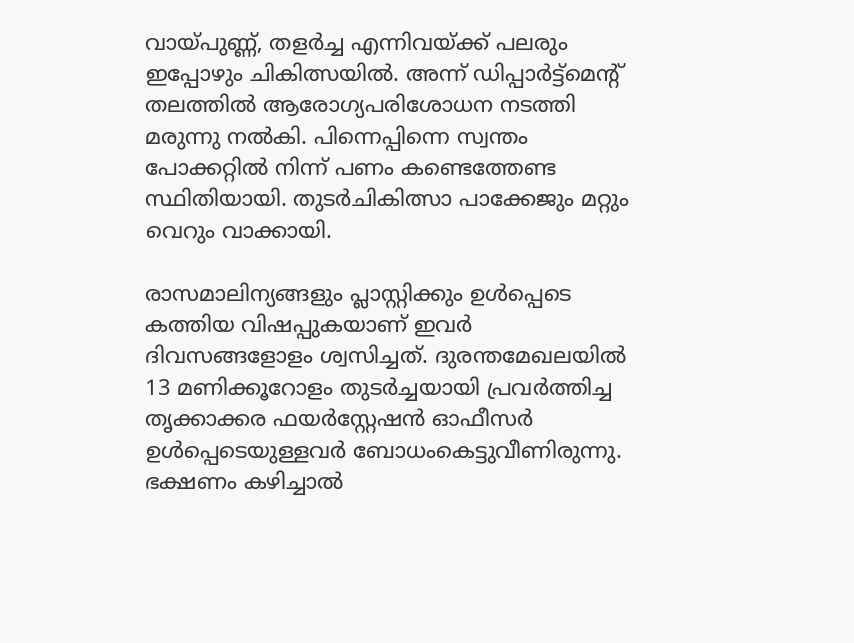വായ്പുണ്ണ്, തളർച്ച എന്നിവയ്ക്ക് പലരും ഇപ്പോഴും ചികിത്സയിൽ. അന്ന് ഡിപ്പാർട്ട്‌മെന്റ് തലത്തിൽ ആരോഗ്യപരിശോധന നടത്തി മരുന്നു നൽകി. പിന്നെപ്പിന്നെ സ്വന്തം പോക്കറ്റിൽ നിന്ന് പണം കണ്ടെത്തേണ്ട സ്ഥിതിയായി. തുടർചികിത്സാ പാക്കേജും മറ്റും വെറും വാക്കായി.

രാസമാലിന്യങ്ങളും പ്ലാസ്റ്റിക്കും ഉൾപ്പെടെ കത്തിയ വിഷപ്പുകയാണ് ഇവർ ദിവസങ്ങളോളം ശ്വസിച്ചത്. ദുരന്തമേഖലയിൽ 13 മണിക്കൂറോളം തുടർച്ചയായി പ്രവർത്തിച്ച തൃക്കാക്കര ഫയർസ്റ്റേഷൻ ഓഫീസർ ഉൾപ്പെടെയുള്ളവർ ബോധംകെട്ടുവീണിരുന്നു. ഭക്ഷണം കഴിച്ചാൽ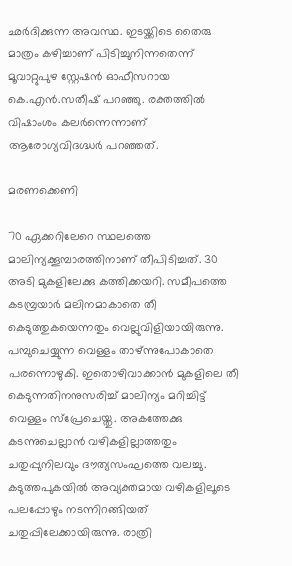ഛർദിക്കുന്ന അവസ്ഥ. ഇടയ്ക്കിടെ തൈരു മാത്രം കഴിച്ചാണ് പിടിച്ചുനിന്നതെന്ന് മൂവാറ്റുപുഴ സ്റ്റേഷൻ ഓഫീസറായ കെ.എൻ.സതീഷ് പറഞ്ഞു. രക്തത്തിൽ വിഷാംശം കലർന്നെന്നാണ് ആരോഗ്യവിദഗ്ദ്ധർ പറഞ്ഞത്.

മരണക്കെണി

70 ഏക്കറിലേറെ സ്ഥലത്തെ മാലിന്യക്കൂമ്പാരത്തിനാണ് തീപിടിച്ചത്. 30 അടി മുകളിലേക്കു കത്തിക്കയറി. സമീപത്തെ കടമ്പ്രയാർ മലിനമാകാതെ തീ കെടുത്തുകയെന്നതും വെല്ലുവിളിയായിരുന്നു. പമ്പുചെയ്യുന്ന വെള്ളം താഴ്ന്നുപോകാതെ പരന്നൊഴുകി. ഇതൊഴിവാക്കാൻ മുകളിലെ തീ കെടുന്നതിനനുസരിച്ച് മാലിന്യം മറിച്ചിട്ട് വെള്ളം സ്‌പ്രേചെയ്തു. അകത്തേക്കു കടന്നുചെല്ലാൻ വഴികളില്ലാത്തതും ചതുപ്പുനിലവും ദൗത്യസംഘത്തെ വലച്ചു. കടുത്തപുകയിൽ അവ്യക്തമായ വഴികളിലൂടെ പലപ്പോഴും നടന്നിറങ്ങിയത് ചതുപ്പിലേക്കായിരുന്നു. രാത്രി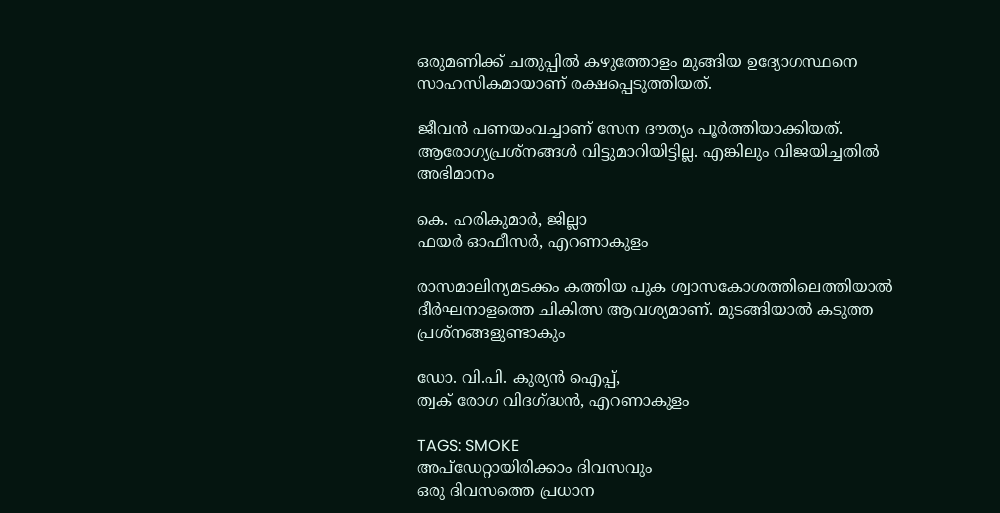ഒരുമണിക്ക് ചതുപ്പിൽ കഴുത്തോളം മുങ്ങിയ ഉദ്യോഗസ്ഥനെ സാഹസികമായാണ് രക്ഷപ്പെടുത്തിയത്.

ജീവൻ പണയംവച്ചാണ് സേന ദൗത്യം പൂർത്തിയാക്കിയത്. ആരോഗ്യപ്രശ്‌നങ്ങൾ വിട്ടുമാറിയിട്ടില്ല. എങ്കിലും വിജയിച്ചതിൽ അഭിമാനം

കെ. ഹരികുമാർ, ജില്ലാ
ഫയർ ഓഫീസർ, എറണാകുളം

രാസമാലിന്യമടക്കം കത്തിയ പുക ശ്വാസകോശത്തിലെത്തിയാൽ ദീർഘനാളത്തെ ചികിത്സ ആവശ്യമാണ്. മുടങ്ങിയാൽ കടുത്ത പ്രശ്നങ്ങളുണ്ടാകും

ഡോ. വി.പി. കുര്യൻ ഐപ്പ്,
ത്വക് രോഗ വിദഗ്ദ്ധൻ, എറണാകുളം

TAGS: SMOKE
അപ്ഡേറ്റായിരിക്കാം ദിവസവും
ഒരു ദിവസത്തെ പ്രധാന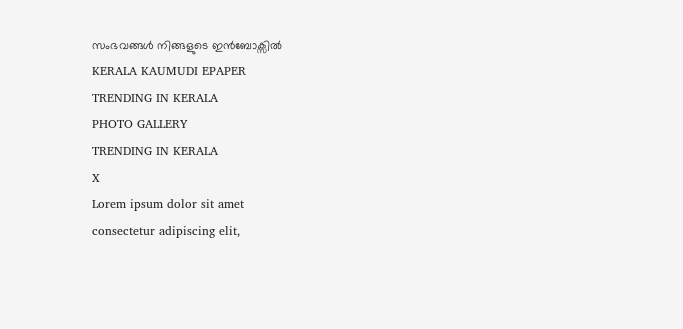സംഭവങ്ങൾ നിങ്ങളുടെ ഇൻബോക്സിൽ
KERALA KAUMUDI EPAPER
TRENDING IN KERALA
PHOTO GALLERY
TRENDING IN KERALA
X
Lorem ipsum dolor sit amet
consectetur adipiscing elit,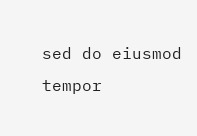sed do eiusmod tempor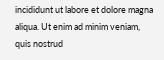incididunt ut labore et dolore magna aliqua. Ut enim ad minim veniam, quis nostrud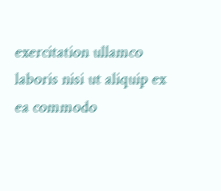exercitation ullamco laboris nisi ut aliquip ex ea commodo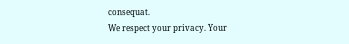consequat.
We respect your privacy. Your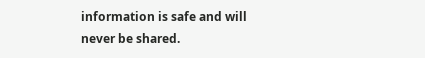information is safe and will never be shared.